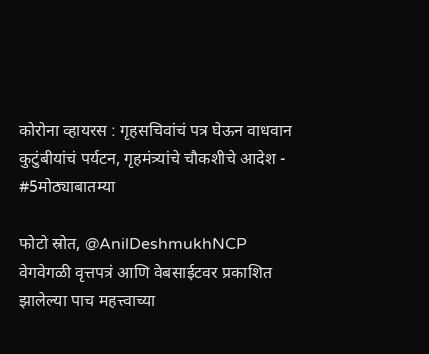कोरोना व्हायरस : गृहसचिवांचं पत्र घेऊन वाधवान कुटुंबीयांचं पर्यटन, गृहमंत्र्यांचे चौकशीचे आदेश - #5मोठ्याबातम्या

फोटो स्रोत, @AnilDeshmukhNCP
वेगवेगळी वृत्तपत्रं आणि वेबसाईटवर प्रकाशित झालेल्या पाच महत्त्वाच्या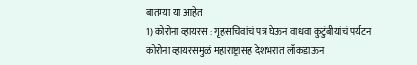बातम्या या आहेत
1) कोरोना व्हायरस : गृहसचिवांचं पत्र घेऊन वाधवा कुटुंबीयांचं पर्यटन
कोरोना व्हायरसमुळं महाराष्ट्रासह देशभरात लॉकडाऊन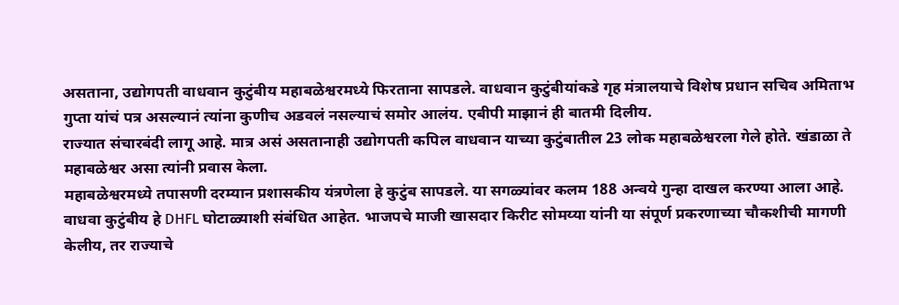असताना, उद्योगपती वाधवान कुटुंबीय महाबळेश्वरमध्ये फिरताना सापडले. वाधवान कुटुंबीयांकडे गृह मंत्रालयाचे विशेष प्रधान सचिव अमिताभ गुप्ता यांचं पत्र असल्यानं त्यांना कुणीच अडवलं नसल्याचं समोर आलंय. एबीपी माझानं ही बातमी दिलीय.
राज्यात संचारबंदी लागू आहे. मात्र असं असतानाही उद्योगपती कपिल वाधवान याच्या कुटुंबातील 23 लोक महाबळेश्वरला गेले होते. खंडाळा ते महाबळेश्वर असा त्यांनी प्रवास केला.
महाबळेश्वरमध्ये तपासणी दरम्यान प्रशासकीय यंत्रणेला हे कुटुंब सापडले. या सगळ्यांवर कलम 188 अन्वये गुन्हा दाखल करण्या आला आहे.
वाधवा कुटुंबीय हे DHFL घोटाळ्याशी संबंधित आहेत. भाजपचे माजी खासदार किरीट सोमय्या यांनी या संपूर्ण प्रकरणाच्या चौकशीची मागणी केलीय, तर राज्याचे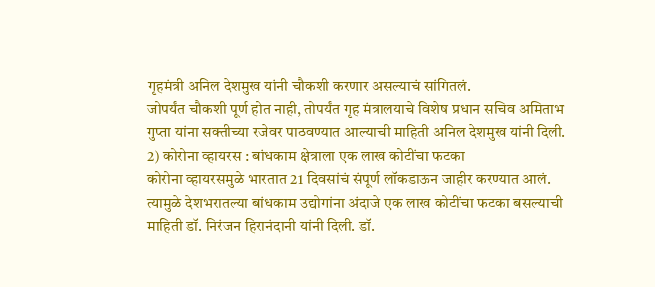गृहमंत्री अनिल देशमुख यांनी चौकशी करणार असल्याचं सांगितलं.
जोपर्यंत चौकशी पूर्ण होत नाही, तोपर्यंत गृह मंत्रालयाचे विशेष प्रधान सचिव अमिताभ गुप्ता यांना सक्तीच्या रजेवर पाठवण्यात आल्याची माहिती अनिल देशमुख यांनी दिली.
2) कोरोना व्हायरस : बांधकाम क्षेत्राला एक लाख कोटींचा फटका
कोरोना व्हायरसमुळे भारतात 21 दिवसांचं संपूर्ण लॉकडाऊन जाहीर करण्यात आलं. त्यामुळे देशभरातल्या बांधकाम उद्योगांना अंदाजे एक लाख कोटींचा फटका बसल्याची माहिती डॉ. निरंजन हिरानंदानी यांनी दिली. डॉ.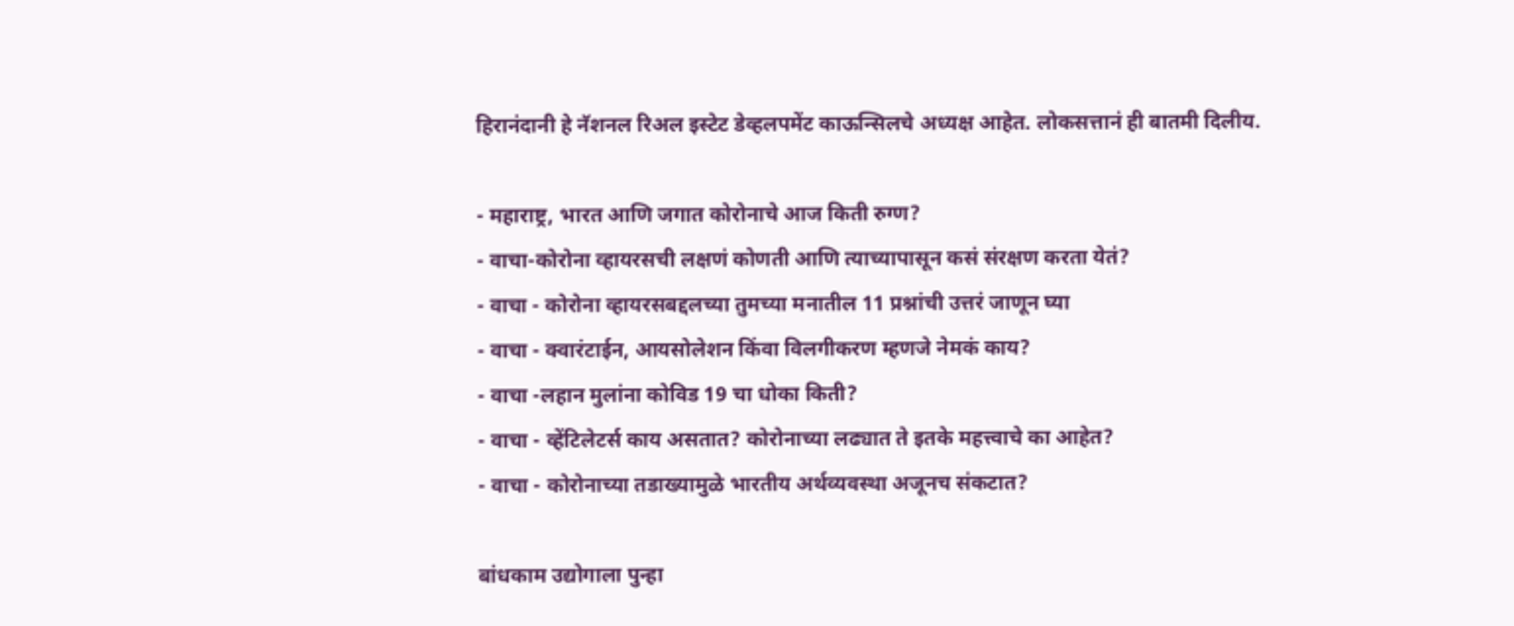हिरानंदानी हे नॅशनल रिअल इस्टेट डेव्हलपमेंट काऊन्सिलचे अध्यक्ष आहेत. लोकसत्तानं ही बातमी दिलीय.

- महाराष्ट्र, भारत आणि जगात कोरोनाचे आज किती रुग्ण?
- वाचा-कोरोना व्हायरसची लक्षणं कोणती आणि त्याच्यापासून कसं संरक्षण करता येतं?
- वाचा - कोरोना व्हायरसबद्दलच्या तुमच्या मनातील 11 प्रश्नांची उत्तरं जाणून घ्या
- वाचा - क्वारंटाईन, आयसोलेशन किंवा विलगीकरण म्हणजे नेमकं काय?
- वाचा -लहान मुलांना कोविड 19 चा धोका किती?
- वाचा - व्हेंटिलेटर्स काय असतात? कोरोनाच्या लढ्यात ते इतके महत्त्वाचे का आहेत?
- वाचा - कोरोनाच्या तडाख्यामुळे भारतीय अर्थव्यवस्था अजूनच संकटात?

बांधकाम उद्योगाला पुन्हा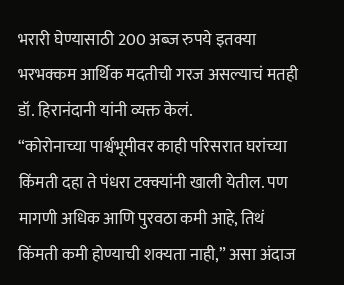भरारी घेण्यासाठी 200 अब्ज रुपये इतक्या भरभक्कम आर्थिक मदतीची गरज असल्याचं मतही डॉ. हिरानंदानी यांनी व्यक्त केलं.
“कोरोनाच्या पार्श्वभूमीवर काही परिसरात घरांच्या किंमती दहा ते पंधरा टक्क्यांनी खाली येतील. पण मागणी अधिक आणि पुरवठा कमी आहे, तिथं किंमती कमी होण्याची शक्यता नाही,” असा अंदाज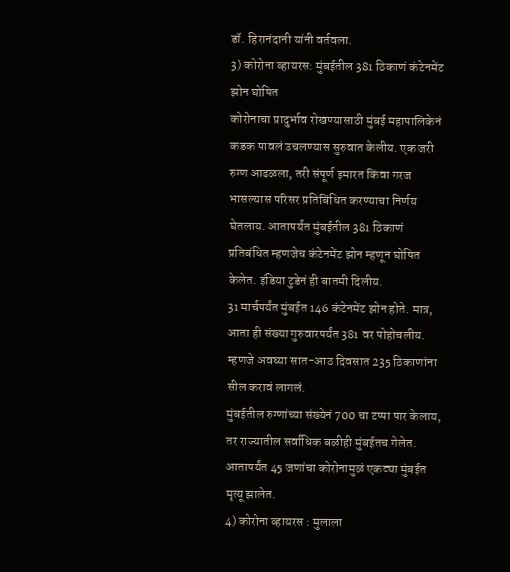डॉ. हिरानंदानी यांनी वर्तवला.
3) कोरोना व्हायरस: मुंबईतील 381 ठिकाणं कंटेनमेंट झोन घोषित
कोरोनाचा प्रादुर्भाव रोखण्यासाठी मुंबई महापालिकेनं कडक पावलं उचलण्यास सुरुवात केलीय. एक जरी रुग्ण आढळला, तरी संपूर्ण इमारत किंवा गरज भासल्यास परिसर प्रतिबिंधित करण्याचा निर्णय घेतलाय. आतापर्यंत मुंबईतील 381 ठिकाणं प्रतिबंधित म्हणजेच कंटेनमेंट झोन म्हणून घोषित केलेत. इंडिया टुडेनं ही बातमी दिलीय.
31 मार्चपर्यंत मुंबईत 146 कंटेनमेंट झोन होते. मात्र, आता ही संख्या गुरुवारपर्यंत 381 वर पोहोचलीय. म्हणजे अवघ्या सात-आठ दिवसात 235 ठिकाणांना सील करावं लागलं.
मुंबईतील रुग्णांच्या संख्येनं 700 चा टप्पा पार केलाय, तर राज्यातील सर्वाधिक बळीही मुंबईतच गेलेत. आतापर्यंत 45 जणांचा कोरोनामुळं एकट्या मुंबईत मृत्यू झालेत.
4) कोरोना व्हायरस : मुलाला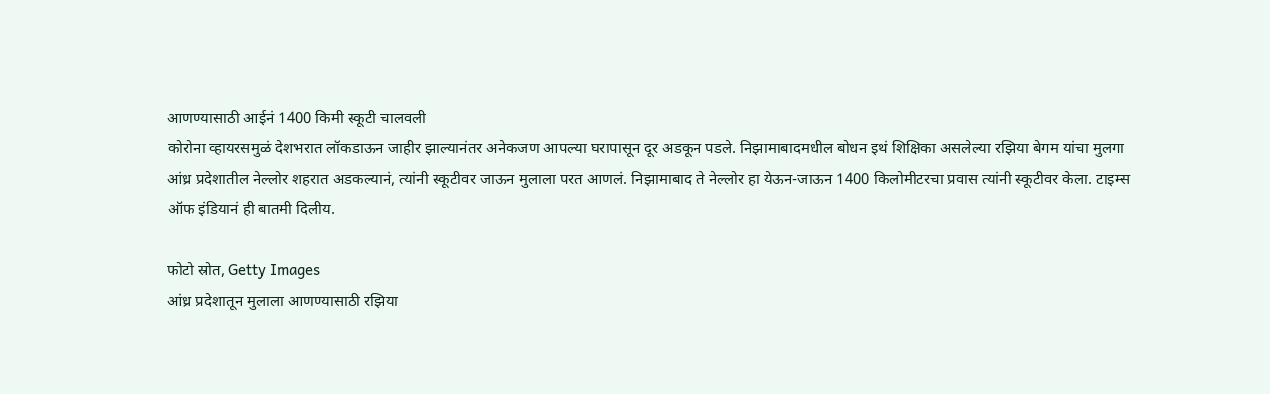आणण्यासाठी आईनं 1400 किमी स्कूटी चालवली
कोरोना व्हायरसमुळं देशभरात लॉकडाऊन जाहीर झाल्यानंतर अनेकजण आपल्या घरापासून दूर अडकून पडले. निझामाबादमधील बोधन इथं शिक्षिका असलेल्या रझिया बेगम यांचा मुलगा आंध्र प्रदेशातील नेल्लोर शहरात अडकल्यानं, त्यांनी स्कूटीवर जाऊन मुलाला परत आणलं. निझामाबाद ते नेल्लोर हा येऊन-जाऊन 1400 किलोमीटरचा प्रवास त्यांनी स्कूटीवर केला. टाइम्स ऑफ इंडियानं ही बातमी दिलीय.

फोटो स्रोत, Getty Images
आंध्र प्रदेशातून मुलाला आणण्यासाठी रझिया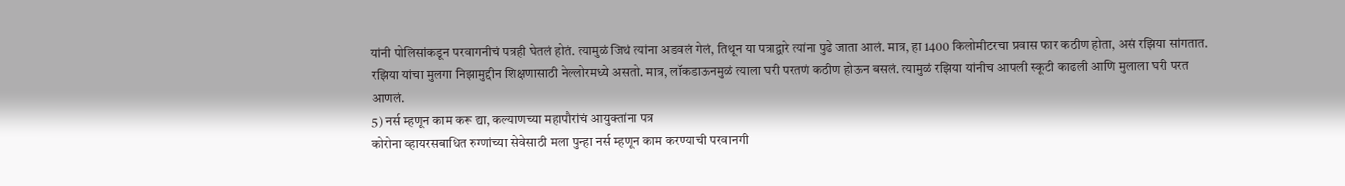यांनी पोलिसांकडून परवागनीचं पत्रही घेतलं होतं. त्यामुळं जिथं त्यांना अडवलं गेलं, तिथून या पत्राद्वारे त्यांना पुढे जाता आलं. मात्र, हा 1400 किलोमीटरचा प्रवास फार कठीण होता, असं रझिया सांगतात.
रझिया यांचा मुलगा निझामुद्दीन शिक्षणासाठी नेल्लोरमध्ये असतो. मात्र, लॉकडाऊनमुळं त्याला घरी परतणं कठीण होऊन बसलं. त्यामुळं रझिया यांनीच आपली स्कूटी काढली आणि मुलाला घरी परत आणलं.
5) नर्स म्हणून काम करू द्या, कल्याणच्या महापौरांचं आयुक्तांना पत्र
कोरोना व्हायरसबाधित रुग्णांच्या सेवेसाठी मला पुन्हा नर्स म्हणून काम करण्याची परवानगी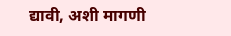द्यावी, अशी मागणी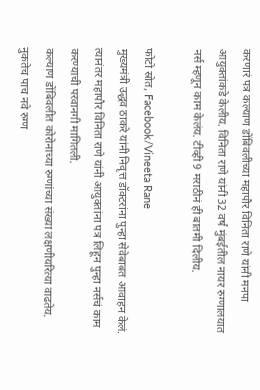करणारं पत्र कल्याण डोंबिवलीच्या महापौर विनिता राणे यांनी मनपा आयुक्तांकडे केलीय. विनिता राणे यांनी 32 वर्षं मुंबईतील नायर रुग्णालयात नर्स म्हणून काम केलंय. टीव्ही 9 मराठीनं ही बातमी दिलीय.

फोटो स्रोत, Facebook/Vineeta Rane
मुख्यमंत्री उद्धव ठाकरे यांनी निवृत्त डॉक्टरांना पुन्हा सेवेबाबत आवाहन केलं. त्यानंतर महापौर विनिता राणे यांनी आयुक्तांना पत्र लिहून पुन्हा नर्सचं काम करण्याची परवानगी मागितली.
कल्याण डोंबिवलीत कोरोनाच्या रुग्णांच्या संख्या लक्षणीयरित्या वाढतेय. नुकतेच पाच नवे रुग्ण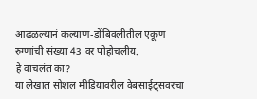आढळल्यानं कल्याण-डोंबिवलीतील एकूण रुग्णांची संख्या 43 वर पोहोचलीय.
हे वाचलंत का?
या लेखात सोशल मीडियावरील वेबसाईट्सवरचा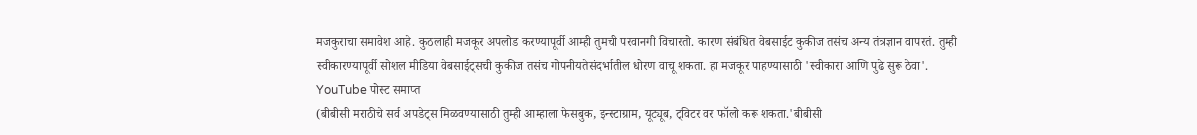मजकुराचा समावेश आहे. कुठलाही मजकूर अपलोड करण्यापूर्वी आम्ही तुमची परवानगी विचारतो. कारण संबंधित वेबसाईट कुकीज तसंच अन्य तंत्रज्ञान वापरतं. तुम्ही स्वीकारण्यापूर्वी सोशल मीडिया वेबसाईट्सची कुकीज तसंच गोपनीयतेसंदर्भातील धोरण वाचू शकता. हा मजकूर पाहण्यासाठी 'स्वीकारा आणि पुढे सुरू ठेवा'.
YouTube पोस्ट समाप्त
(बीबीसी मराठीचे सर्व अपडेट्स मिळवण्यासाठी तुम्ही आम्हाला फेसबुक, इन्स्टाग्राम, यूट्यूब, ट्विटर वर फॉलो करू शकता.'बीबीसी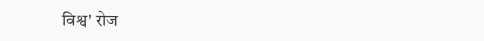विश्व' रोज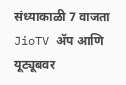संध्याकाळी 7 वाजता JioTV ॲप आणि यूट्यूबवर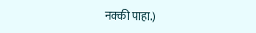नक्की पाहा.)